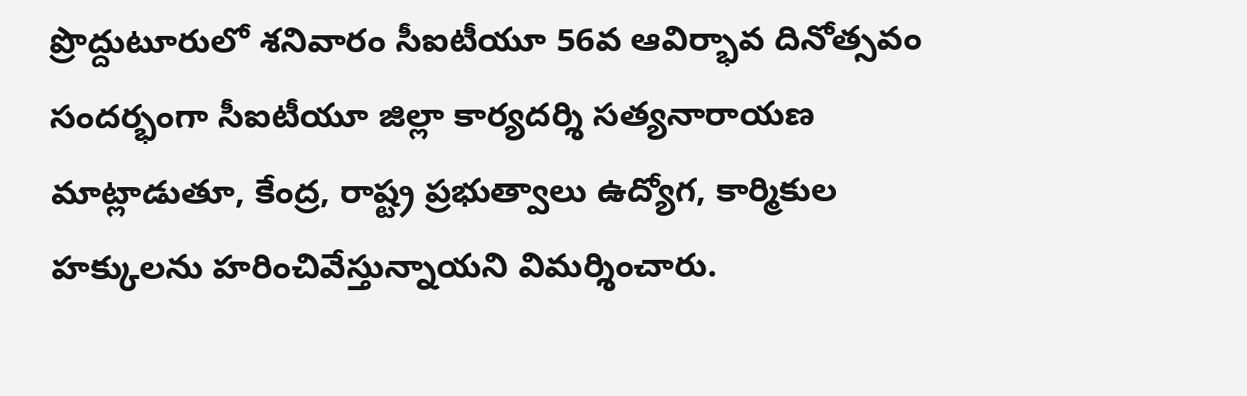ప్రొద్దుటూరులో శనివారం సీఐటీయూ 56వ ఆవిర్భావ దినోత్సవం సందర్భంగా సీఐటీయూ జిల్లా కార్యదర్శి సత్యనారాయణ మాట్లాడుతూ, కేంద్ర, రాష్ట్ర ప్రభుత్వాలు ఉద్యోగ, కార్మికుల హక్కులను హరించివేస్తున్నాయని విమర్శించారు.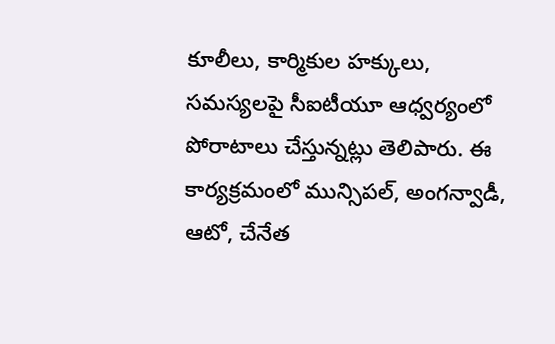కూలీలు, కార్మికుల హక్కులు, సమస్యలపై సీఐటీయూ ఆధ్వర్యంలో పోరాటాలు చేస్తున్నట్లు తెలిపారు. ఈ కార్యక్రమంలో మున్సిపల్, అంగన్వాడీ, ఆటో, చేనేత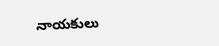నాయకులు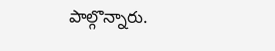పాల్గొన్నారు.